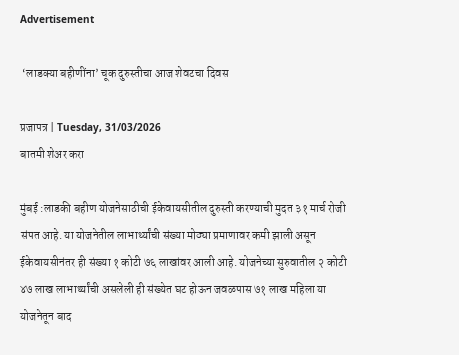Advertisement

 ‘लाडक्या बहीणींना’ चूक दुरुस्तीचा आज शेवटचा दिवस

प्रजापत्र | Tuesday, 31/03/2026
बातमी शेअर करा

मुंबई :लाडकी बहीण योजनेसाठीची ईकेवायसीतील दुरुस्ती करण्याची मुदत ३१ मार्च रोजी संपत आहे. या योजनेतील लाभार्थ्यांची संख्या मोठ्या प्रमाणावर कमी झाली असून ईकेवायसीनंतर ही संख्या १ कोटी ७६ लाखांवर आली आहे. योजनेच्या सुरुवातील २ कोटी ४७ लाख लाभार्थ्यांची असलेली ही संख्येत घट होऊन जवळपास ७१ लाख महिला या योजनेतून बाद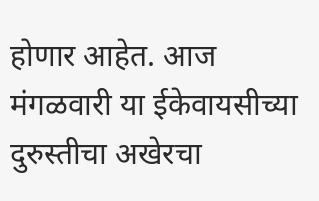होणार आहेत. आज मंगळवारी या ईकेवायसीच्या दुरुस्तीचा अखेरचा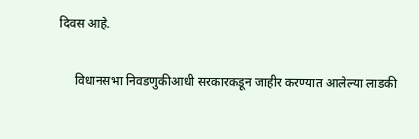दिवस आहे.

     विधानसभा निवडणुकीआधी सरकारकडून जाहीर करण्यात आलेल्या लाडकी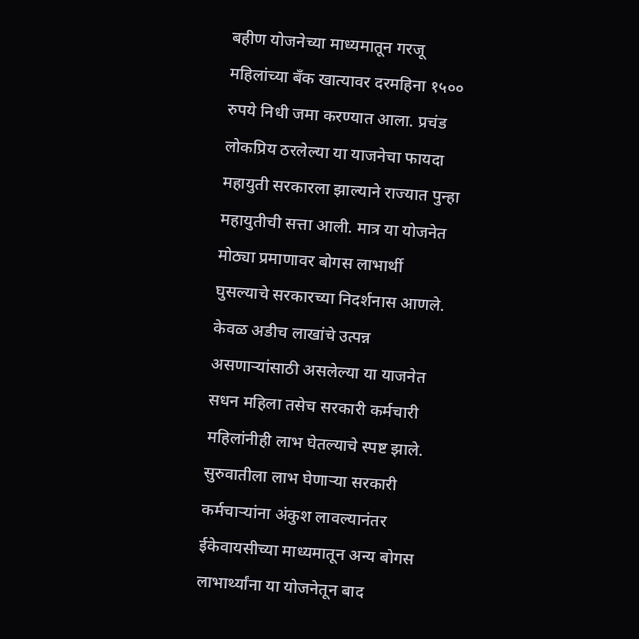बहीण योजनेच्या माध्यमातून गरजू महिलांच्या बँक खात्यावर दरमहिना १५०० रुपये निधी जमा करण्यात आला. प्रचंड लोकप्रिय ठरलेल्या या याजनेचा फायदा महायुती सरकारला झाल्याने राज्यात पुन्हा महायुतीची सत्ता आली. मात्र या योजनेत मोठ्या प्रमाणावर बोगस लाभार्थी घुसल्याचे सरकारच्या निदर्शनास आणले. केवळ अडीच लाखांचे उत्पन्न असणाऱ्यांसाठी असलेल्या या याजनेत सधन महिला तसेच सरकारी कर्मचारी महिलांनीही लाभ घेतल्याचे स्पष्ट झाले. सुरुवातीला लाभ घेणाऱ्या सरकारी कर्मचाऱ्यांना अंकुश लावल्यानंतर ईकेवायसीच्या माध्यमातून अन्य बोगस लाभार्थ्यांना या योजनेतून बाद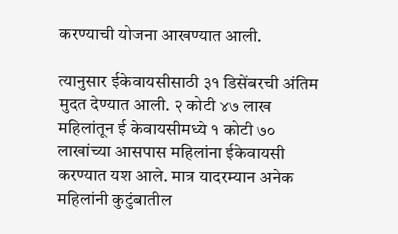करण्याची योजना आखण्यात आली.

त्यानुसार ईकेवायसीसाठी ३१ डिसेंबरची अंतिम मुदत देण्यात आली. २ कोटी ४७ लाख महिलांतून ई केवायसीमध्ये १ कोटी ७० लाखांच्या आसपास महिलांना ईकेवायसी करण्यात यश आले. मात्र यादरम्यान अनेक महिलांनी कुटुंबातील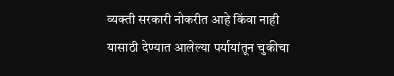व्यक्ती सरकारी नोकरीत आहे किंवा नाही यासाठी देण्यात आलेल्या पर्यायांतून चुकीचा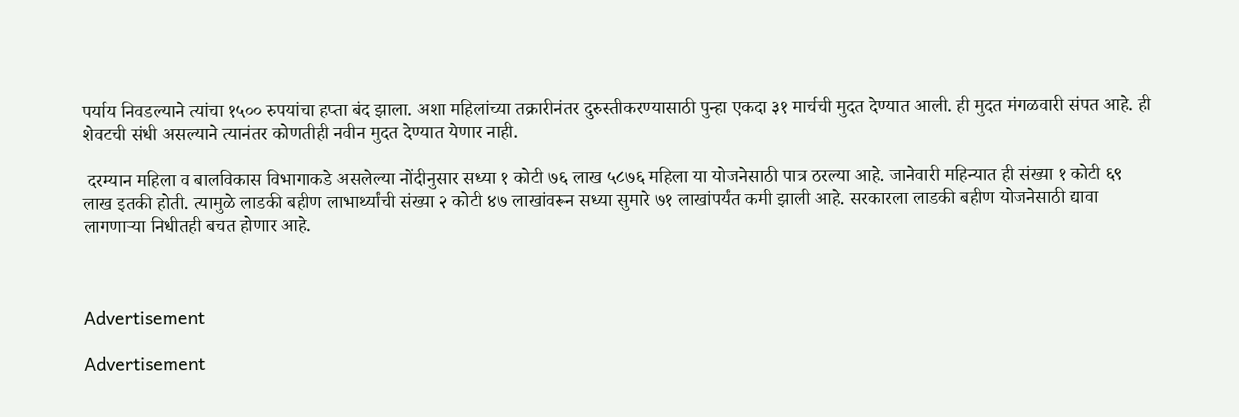पर्याय निवडल्याने त्यांचा १५०० रुपयांचा हप्ता बंद झाला. अशा महिलांच्या तक्रारीनंतर दुरुस्तीकरण्यासाठी पुन्हा एकदा ३१ मार्चची मुदत देण्यात आली. ही मुदत मंगळवारी संपत आहे. ही शेवटची संधी असल्याने त्यानंतर कोणतीही नवीन मुदत देण्यात येणार नाही.

 दरम्यान महिला व बालविकास विभागाकडे असलेल्या नोंदीनुसार सध्या १ कोटी ७६ लाख ५८७६ महिला या योजनेसाठी पात्र ठरल्या आहे. जानेवारी महिन्यात ही संख्या १ कोटी ६९ लाख इतकी होती. त्यामुळे लाडकी बहीण लाभार्थ्यांची संख्या २ कोटी ४७ लाखांवरून सध्या सुमारे ७१ लाखांपर्यंत कमी झाली आहे. सरकारला लाडकी बहीण योजनेसाठी द्यावा लागणाऱ्या निधीतही बचत होणार आहे.



Advertisement

Advertisement